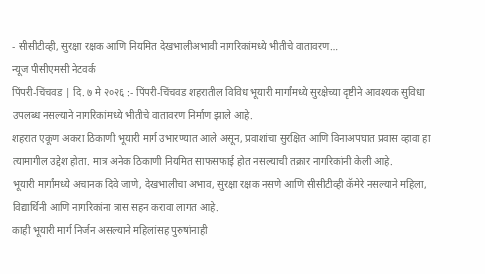- सीसीटीव्ही, सुरक्षा रक्षक आणि नियमित देखभालीअभावी नागरिकांमध्ये भीतीचे वातावरण…
न्यूज पीसीएमसी नेटवर्क
पिंपरी-चिंचवड | दि. ७ मे २०२६ :- पिंपरी-चिंचवड शहरातील विविध भूयारी मार्गांमध्ये सुरक्षेच्या दृष्टीने आवश्यक सुविधा उपलब्ध नसल्याने नागरिकांमध्ये भीतीचे वातावरण निर्माण झाले आहे.
शहरात एकूण अकरा ठिकाणी भूयारी मार्ग उभारण्यात आले असून, प्रवाशांचा सुरक्षित आणि विनाअपघात प्रवास व्हावा हा त्यामागील उद्देश होता. मात्र अनेक ठिकाणी नियमित साफसफाई होत नसल्याची तक्रार नागरिकांनी केली आहे.
भूयारी मार्गांमध्ये अचानक दिवे जाणे, देखभालीचा अभाव, सुरक्षा रक्षक नसणे आणि सीसीटीव्ही कॅमेरे नसल्याने महिला, विद्यार्थिनी आणि नागरिकांना त्रास सहन करावा लागत आहे.
काही भूयारी मार्ग निर्जन असल्याने महिलांसह पुरुषांनाही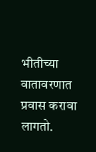भीतीच्या वातावरणात प्रवास करावा लागतो.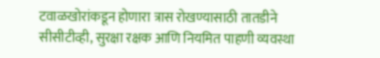टवाळखोरांकडून होणारा त्रास रोखण्यासाठी तातडीने सीसीटीव्ही, सुरक्षा रक्षक आणि नियमित पाहणी व्यवस्था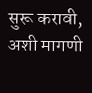सुरू करावी, अशी मागणी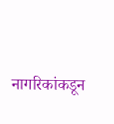नागरिकांकडून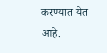करण्यात येत आहे.